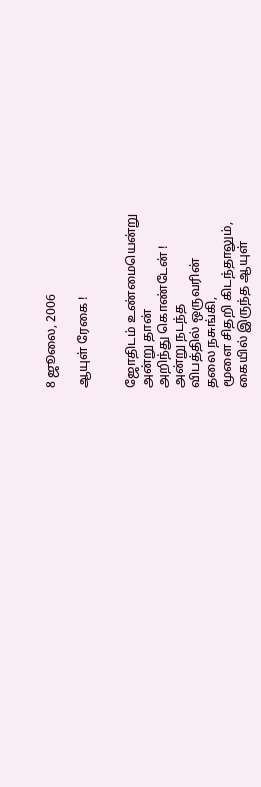8 ஜூலை, 2006

ஆயுள் ரேகை !


ஜோதிடம் உண்மையென்று
அன்று தான்
அறிந்து கொண்டேன் !
அன்று நடந்த
விபத்தில் ஒருவரின்
தலை நசுங்கி,
மூளை சிதறி கிடந்தாலும்,
கையில் இருந்த ஆயுள்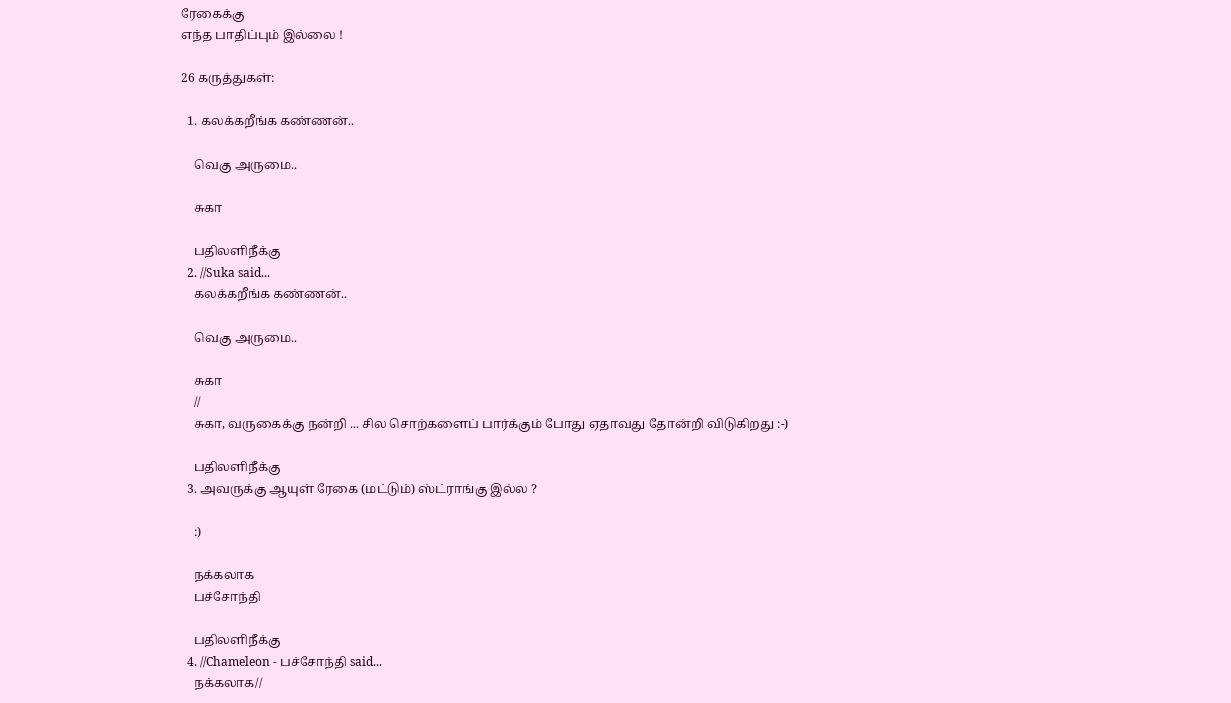ரேகைக்கு
எந்த பாதிப்பும் இல்லை !

26 கருத்துகள்:

  1. கலக்கறீங்க கண்ணன்..

    வெகு அருமை..

    சுகா

    பதிலளிநீக்கு
  2. //Suka said...
    கலக்கறீங்க கண்ணன்..

    வெகு அருமை..

    சுகா
    //
    சுகா, வருகைக்கு நன்றி ... சில சொற்களைப் பார்க்கும் போது ஏதாவது தோன்றி விடுகிறது :-)

    பதிலளிநீக்கு
  3. அவருக்கு ஆயுள் ரேகை (மட்டும்) ஸ்ட்ராங்கு இல்ல ?

    :)

    நக்கலாக
    பச்சோந்தி

    பதிலளிநீக்கு
  4. //Chameleon - பச்சோந்தி said...
    நக்கலாக//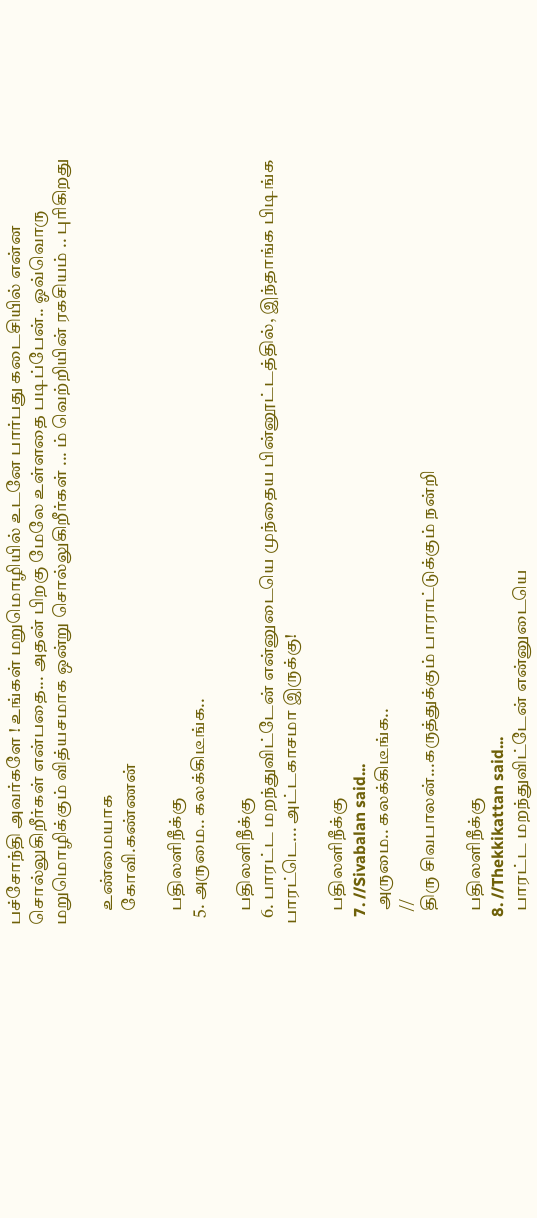பச்சோந்தி அவர்களே ! உங்கள் மறுமொழியில் உடனே பார்பது கடைசியில் என்ன சொல்லுகிறீர்கள் என்பதை... அதன் பிறகு மேலே உள்ளதை படிப்பேன்.. ஓவ்வொரு மறுமொழிக்கும் வித்யசமாக ஒன்று சொல்லுகிறீர்கள் ... ம் வெற்றியின் ரகசியம் .. புரிகிறது

    உண்மையாக
    கோவி.கண்ணன்

    பதிலளிநீக்கு
  5. அருமை.. கலக்கிடீங்க..

    பதிலளிநீக்கு
  6. பாரட்ட மறந்துவிட்டேன் என்னுடையெ முந்தைய பின்னூட்டத்தில், இந்தாங்க பிடிங்க பாரட்டெ... அட்டகாசமா இருக்கு!

    பதிலளிநீக்கு
  7. //Sivabalan said...
    அருமை.. கலக்கிடீங்க..
    //
    திரு சிவபாலன்...கருத்துக்கும் பாராட்டுக்கும் நன்றி

    பதிலளிநீக்கு
  8. //Thekkikattan said...
    பாரட்ட மறந்துவிட்டேன் என்னுடையெ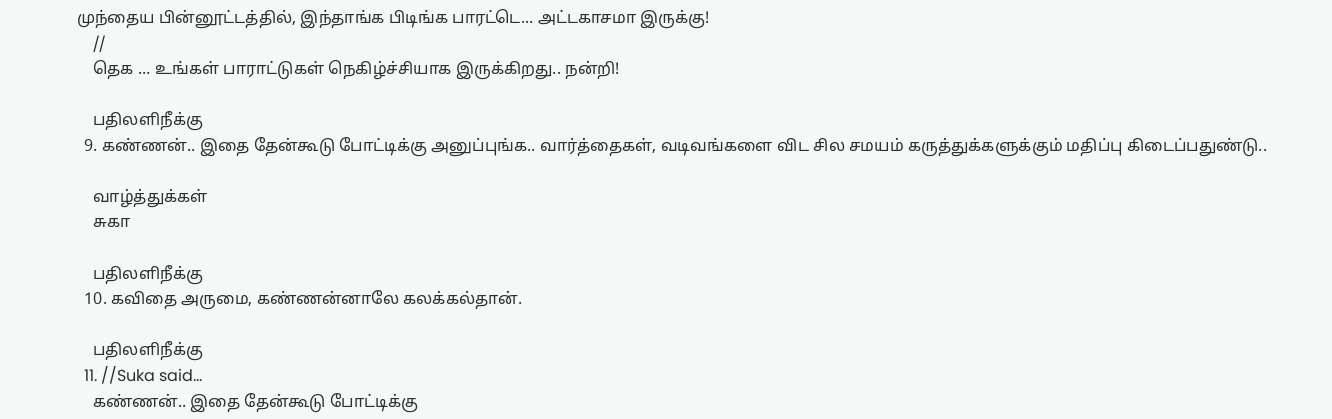முந்தைய பின்னூட்டத்தில், இந்தாங்க பிடிங்க பாரட்டெ... அட்டகாசமா இருக்கு!
    //
    தெக ... உங்கள் பாராட்டுகள் நெகிழ்ச்சியாக இருக்கிறது.. நன்றி!

    பதிலளிநீக்கு
  9. கண்ணன்.. இதை தேன்கூடு போட்டிக்கு அனுப்புங்க.. வார்த்தைகள், வடிவங்களை விட சில சமயம் கருத்துக்களுக்கும் மதிப்பு கிடைப்பதுண்டு..

    வாழ்த்துக்கள்
    சுகா

    பதிலளிநீக்கு
  10. கவிதை அருமை, கண்ணன்னாலே கலக்கல்தான்.

    பதிலளிநீக்கு
  11. //Suka said...
    கண்ணன்.. இதை தேன்கூடு போட்டிக்கு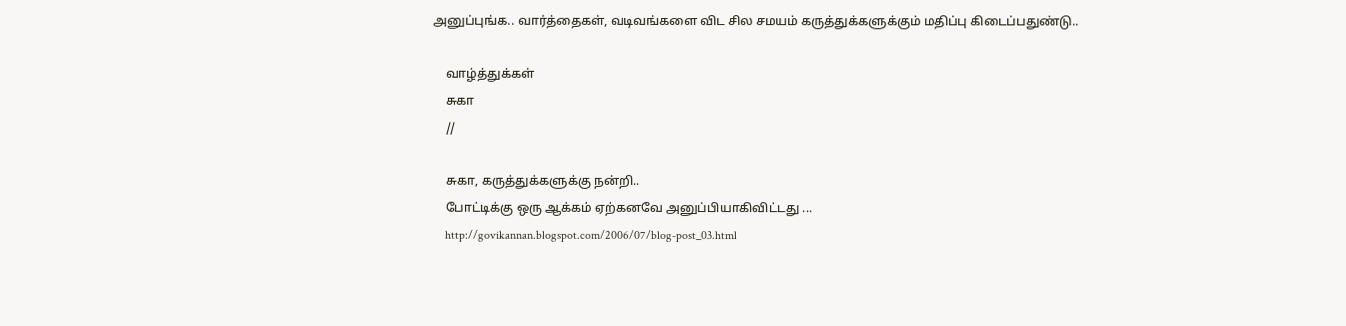அனுப்புங்க.. வார்த்தைகள், வடிவங்களை விட சில சமயம் கருத்துக்களுக்கும் மதிப்பு கிடைப்பதுண்டு..

    வாழ்த்துக்கள்
    சுகா
    //

    சுகா, கருத்துக்களுக்கு நன்றி..
    போட்டிக்கு ஒரு ஆக்கம் ஏற்கனவே அனுப்பியாகிவிட்டது ...
    http://govikannan.blogspot.com/2006/07/blog-post_03.html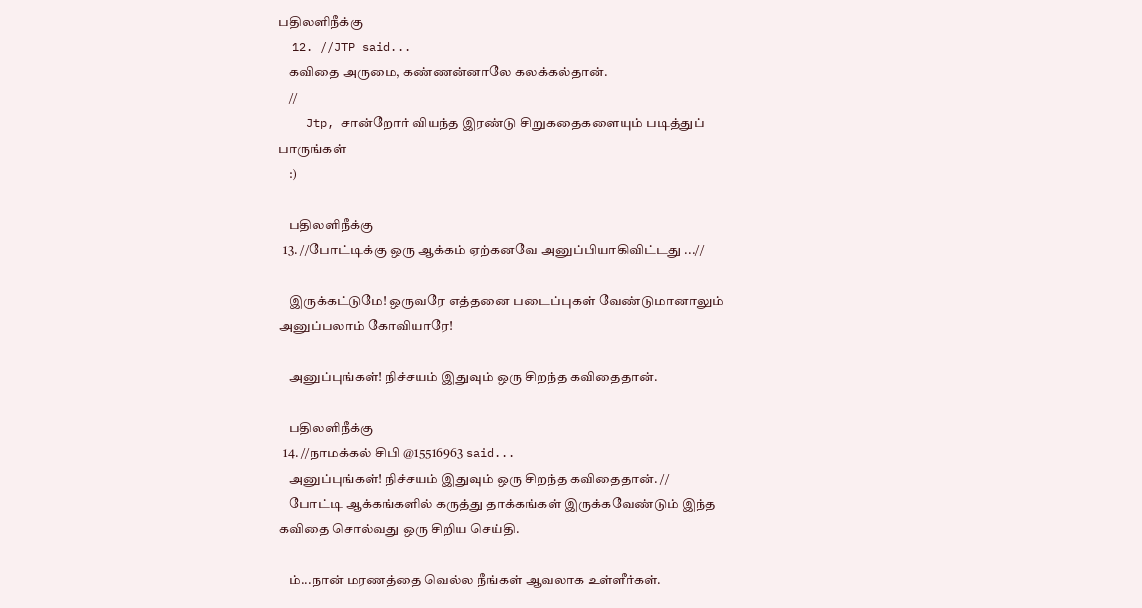பதிலளிநீக்கு
  12. //JTP said...
    கவிதை அருமை, கண்ணன்னாலே கலக்கல்தான்.
    //
    Jtp, சான்றோர் வியந்த இரண்டு சிறுகதைகளையும் படித்துப் பாருங்கள்
    :)

    பதிலளிநீக்கு
  13. //போட்டிக்கு ஒரு ஆக்கம் ஏற்கனவே அனுப்பியாகிவிட்டது ...//

    இருக்கட்டுமே! ஒருவரே எத்தனை படைப்புகள் வேண்டுமானாலும் அனுப்பலாம் கோவியாரே!

    அனுப்புங்கள்! நிச்சயம் இதுவும் ஒரு சிறந்த கவிதைதான்.

    பதிலளிநீக்கு
  14. //நாமக்கல் சிபி @15516963 said...
    அனுப்புங்கள்! நிச்சயம் இதுவும் ஒரு சிறந்த கவிதைதான். //
    போட்டி ஆக்கங்களில் கருத்து தாக்கங்கள் இருக்கவேண்டும் இந்த கவிதை சொல்வது ஒரு சிறிய செய்தி.

    ம்...நான் மரணத்தை வெல்ல நீங்கள் ஆவலாக உள்ளீர்கள்.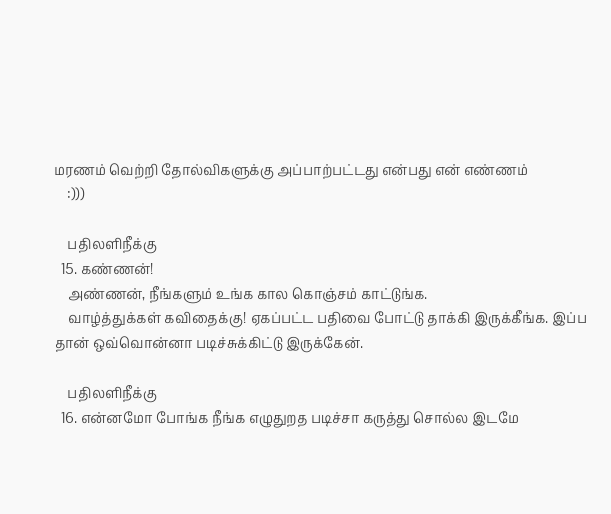மரணம் வெற்றி தோல்விகளுக்கு அப்பாற்பட்டது என்பது என் எண்ணம்
    :)))

    பதிலளிநீக்கு
  15. கண்ணன்!
    அண்ணன், நீங்களும் உங்க கால கொஞ்சம் காட்டுங்க.
    வாழ்த்துக்கள் கவிதைக்கு! ஏகப்பட்ட பதிவை போட்டு தாக்கி இருக்கீங்க. இப்ப தான் ஒவ்வொன்னா படிச்சுக்கிட்டு இருக்கேன்.

    பதிலளிநீக்கு
  16. என்னமோ போங்க நீங்க எழுதுறத படிச்சா கருத்து சொல்ல இடமே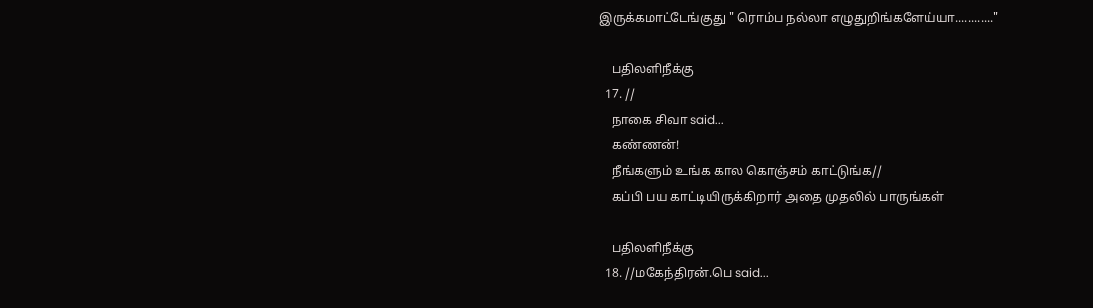இருக்கமாட்டேங்குது " ரொம்ப நல்லா எழுதுறிங்களேய்யா............"

    பதிலளிநீக்கு
  17. //
    நாகை சிவா said...
    கண்ணன்!
    நீங்களும் உங்க கால கொஞ்சம் காட்டுங்க//
    கப்பி பய காட்டியிருக்கிறார் அதை முதலில் பாருங்கள்

    பதிலளிநீக்கு
  18. //மகேந்திரன்.பெ said...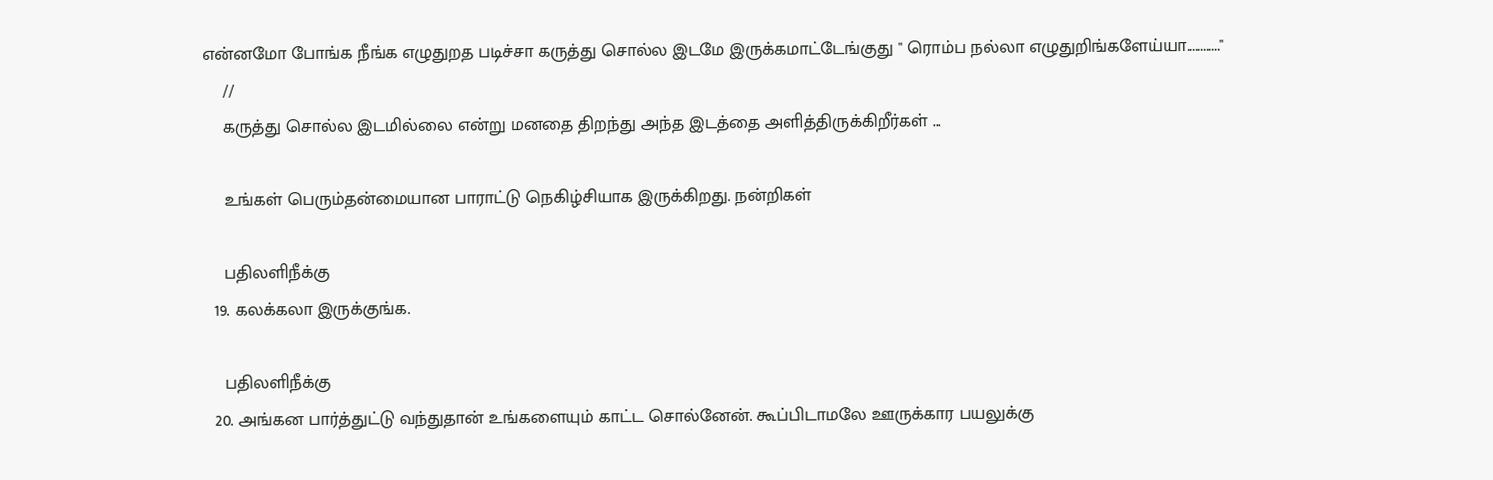என்னமோ போங்க நீங்க எழுதுறத படிச்சா கருத்து சொல்ல இடமே இருக்கமாட்டேங்குது " ரொம்ப நல்லா எழுதுறிங்களேய்யா............"
    //
    கருத்து சொல்ல இடமில்லை என்று மனதை திறந்து அந்த இடத்தை அளித்திருக்கிறீர்கள் ...

    உங்கள் பெரும்தன்மையான பாராட்டு நெகிழ்சியாக இருக்கிறது. நன்றிகள்

    பதிலளிநீக்கு
  19. கலக்கலா இருக்குங்க.

    பதிலளிநீக்கு
  20. அங்கன பார்த்துட்டு வந்துதான் உங்களையும் காட்ட சொல்னேன். கூப்பிடாமலே ஊருக்கார பயலுக்கு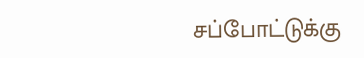சப்போட்டுக்கு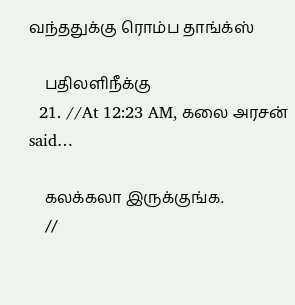வந்ததுக்கு ரொம்ப தாங்க்ஸ்

    பதிலளிநீக்கு
  21. //At 12:23 AM, கலை அரசன் said…

    கலக்கலா இருக்குங்க.
    //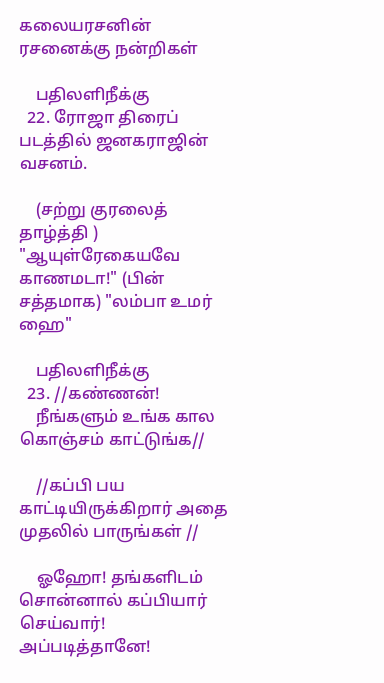கலையரசனின் ரசனைக்கு நன்றிகள்

    பதிலளிநீக்கு
  22. ரோஜா திரைப் படத்தில் ஜனகராஜின் வசனம்.

    (சற்று குரலைத் தாழ்த்தி ) "ஆயுள்ரேகையவே காணமடா!" (பின் சத்தமாக) "லம்பா உமர் ஹை"

    பதிலளிநீக்கு
  23. //கண்ணன்!
    நீங்களும் உங்க கால கொஞ்சம் காட்டுங்க//

    //கப்பி பய காட்டியிருக்கிறார் அதை முதலில் பாருங்கள் //

    ஓஹோ! தங்களிடம் சொன்னால் கப்பியார் செய்வார்! அப்படித்தானே!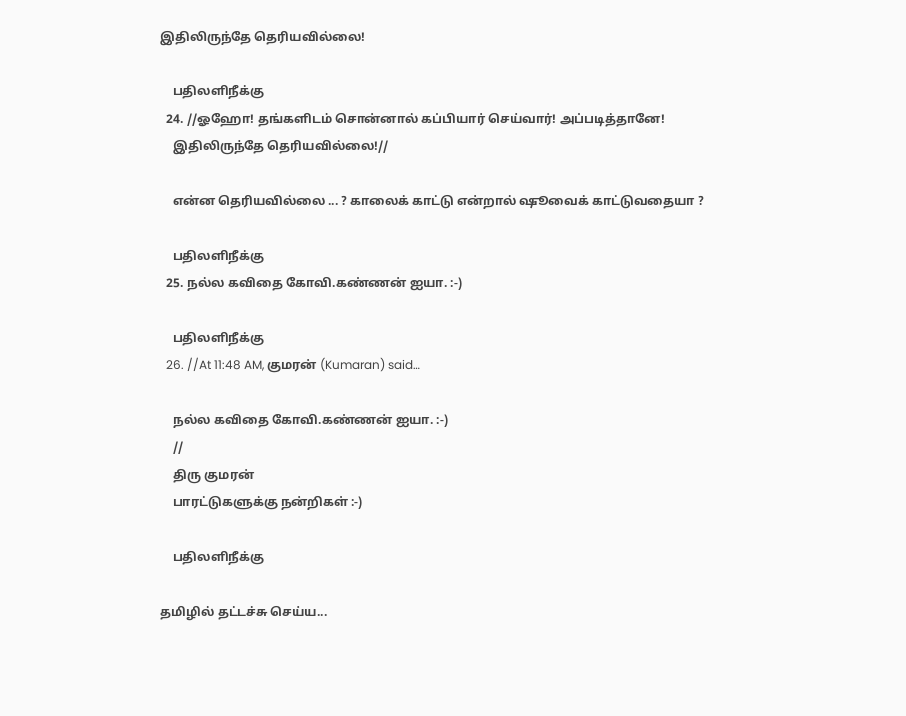இதிலிருந்தே தெரியவில்லை!

    பதிலளிநீக்கு
  24. //ஓஹோ! தங்களிடம் சொன்னால் கப்பியார் செய்வார்! அப்படித்தானே!
    இதிலிருந்தே தெரியவில்லை!//

    என்ன தெரியவில்லை ... ? காலைக் காட்டு என்றால் ஷூவைக் காட்டுவதையா ?

    பதிலளிநீக்கு
  25. நல்ல கவிதை கோவி.கண்ணன் ஐயா. :-)

    பதிலளிநீக்கு
  26. //At 11:48 AM, குமரன் (Kumaran) said…

    நல்ல கவிதை கோவி.கண்ணன் ஐயா. :-)
    //
    திரு குமரன்
    பாரட்டுகளுக்கு நன்றிகள் :-)

    பதிலளிநீக்கு

தமிழில் தட்டச்சு செய்ய...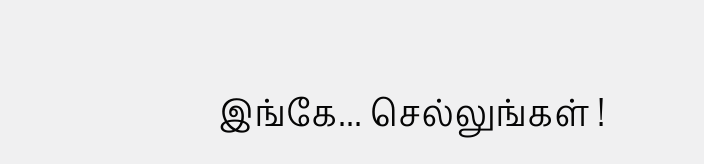இங்கே... செல்லுங்கள் !